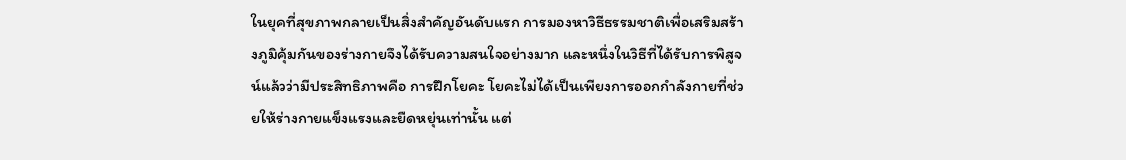ในยุคที่สุขภาพกลายเป็นสิ่งสำคัญอันดับแรก การมองหาวิธีธรรมชาติเพื่อเสริมสร้างภูมิคุ้มกันของร่างกายจึงได้รับความสนใจอย่างมาก และหนึ่งในวิธีที่ได้รับการพิสูจน์แล้วว่ามีประสิทธิภาพคือ การฝึกโยคะ โยคะไม่ได้เป็นเพียงการออกกำลังกายที่ช่วยให้ร่างกายแข็งแรงและยืดหยุ่นเท่านั้น แต่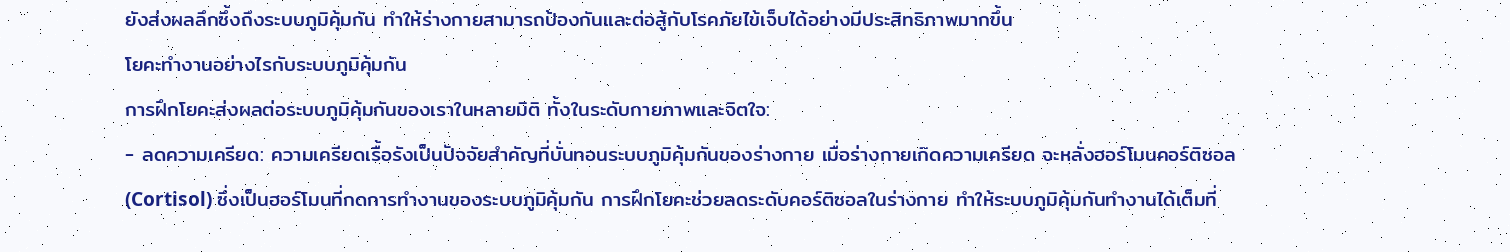ยังส่งผลลึกซึ้งถึงระบบภูมิคุ้มกัน ทำให้ร่างกายสามารถป้องกันและต่อสู้กับโรคภัยไข้เจ็บได้อย่างมีประสิทธิภาพมากขึ้น
โยคะทำงานอย่างไรกับระบบภูมิคุ้มกัน
การฝึกโยคะส่งผลต่อระบบภูมิคุ้มกันของเราในหลายมิติ ทั้งในระดับกายภาพและจิตใจ:
- ลดความเครียด: ความเครียดเรื้อรังเป็นปัจจัยสำคัญที่บั่นทอนระบบภูมิคุ้มกันของร่างกาย เมื่อร่างกายเกิดความเครียด จะหลั่งฮอร์โมนคอร์ติซอล (Cortisol) ซึ่งเป็นฮอร์โมนที่กดการทำงานของระบบภูมิคุ้มกัน การฝึกโยคะช่วยลดระดับคอร์ติซอลในร่างกาย ทำให้ระบบภูมิคุ้มกันทำงานได้เต็มที่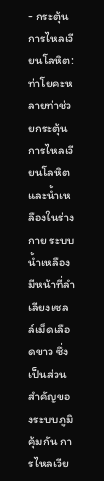- กระตุ้นการไหลเวียนโลหิต: ท่าโยคะหลายท่าช่วยกระตุ้นการไหลเวียนโลหิตและน้ำเหลืองในร่างกาย ระบบน้ำเหลืองมีหน้าที่ลำเลียงเซลล์เม็ดเลือดขาว ซึ่งเป็นส่วนสำคัญของระบบภูมิคุ้มกัน การไหลเวีย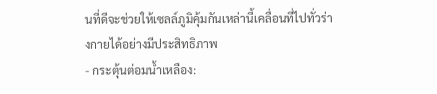นที่ดีจะช่วยให้เซลล์ภูมิคุ้มกันเหล่านี้เคลื่อนที่ไปทั่วร่างกายได้อย่างมีประสิทธิภาพ
- กระตุ้นต่อมน้ำเหลือง: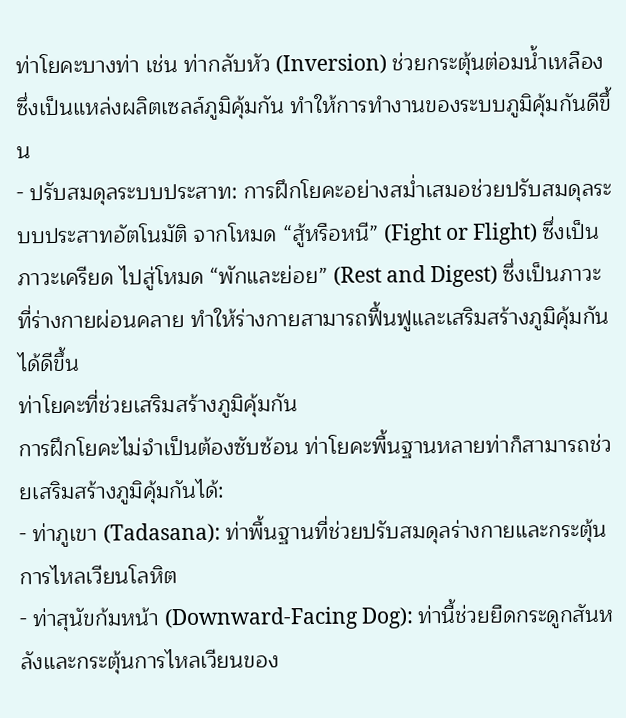ท่าโยคะบางท่า เช่น ท่ากลับหัว (Inversion) ช่วยกระตุ้นต่อมน้ำเหลือง ซึ่งเป็นแหล่งผลิตเซลล์ภูมิคุ้มกัน ทำให้การทำงานของระบบภูมิคุ้มกันดีขึ้น
- ปรับสมดุลระบบประสาท: การฝึกโยคะอย่างสม่ำเสมอช่วยปรับสมดุลระบบประสาทอัตโนมัติ จากโหมด “สู้หรือหนี” (Fight or Flight) ซึ่งเป็นภาวะเครียด ไปสู่โหมด “พักและย่อย” (Rest and Digest) ซึ่งเป็นภาวะที่ร่างกายผ่อนคลาย ทำให้ร่างกายสามารถฟื้นฟูและเสริมสร้างภูมิคุ้มกันได้ดีขึ้น
ท่าโยคะที่ช่วยเสริมสร้างภูมิคุ้มกัน
การฝึกโยคะไม่จำเป็นต้องซับซ้อน ท่าโยคะพื้นฐานหลายท่าก็สามารถช่วยเสริมสร้างภูมิคุ้มกันได้:
- ท่าภูเขา (Tadasana): ท่าพื้นฐานที่ช่วยปรับสมดุลร่างกายและกระตุ้นการไหลเวียนโลหิต
- ท่าสุนัขก้มหน้า (Downward-Facing Dog): ท่านี้ช่วยยืดกระดูกสันหลังและกระตุ้นการไหลเวียนของ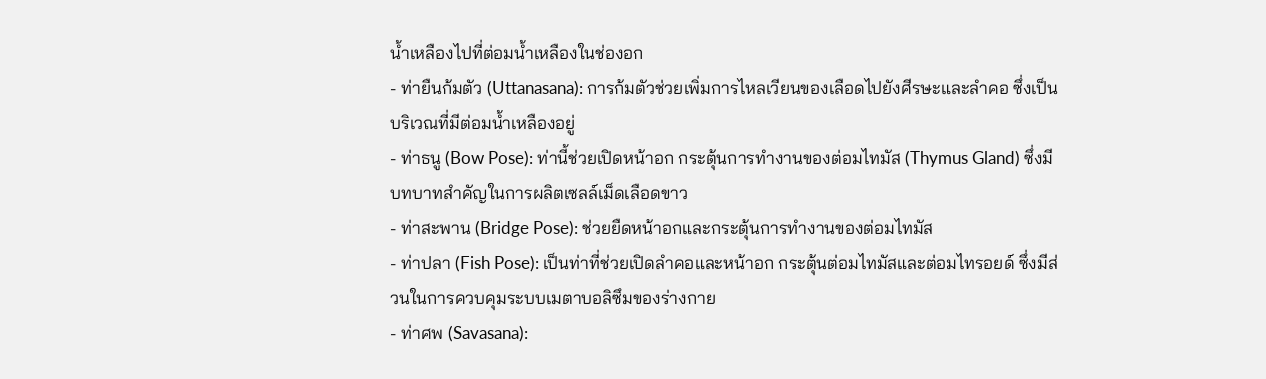น้ำเหลืองไปที่ต่อมน้ำเหลืองในช่องอก
- ท่ายืนก้มตัว (Uttanasana): การก้มตัวช่วยเพิ่มการไหลเวียนของเลือดไปยังศีรษะและลำคอ ซึ่งเป็นบริเวณที่มีต่อมน้ำเหลืองอยู่
- ท่าธนู (Bow Pose): ท่านี้ช่วยเปิดหน้าอก กระตุ้นการทำงานของต่อมไทมัส (Thymus Gland) ซึ่งมีบทบาทสำคัญในการผลิตเซลล์เม็ดเลือดขาว
- ท่าสะพาน (Bridge Pose): ช่วยยืดหน้าอกและกระตุ้นการทำงานของต่อมไทมัส
- ท่าปลา (Fish Pose): เป็นท่าที่ช่วยเปิดลำคอและหน้าอก กระตุ้นต่อมไทมัสและต่อมไทรอยด์ ซึ่งมีส่วนในการควบคุมระบบเมตาบอลิซึมของร่างกาย
- ท่าศพ (Savasana):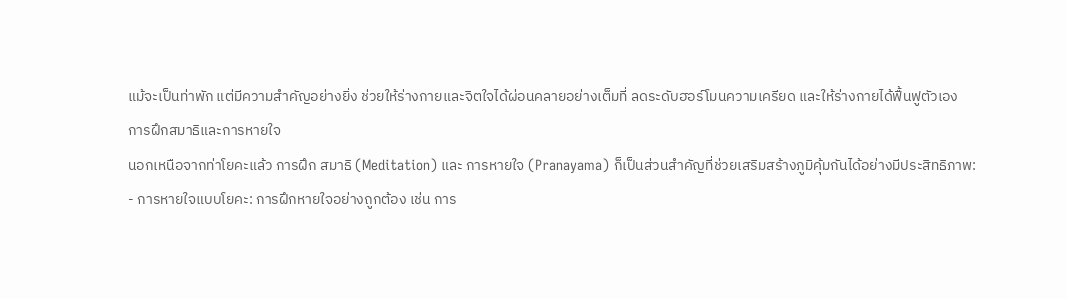แม้จะเป็นท่าพัก แต่มีความสำคัญอย่างยิ่ง ช่วยให้ร่างกายและจิตใจได้ผ่อนคลายอย่างเต็มที่ ลดระดับฮอร์โมนความเครียด และให้ร่างกายได้ฟื้นฟูตัวเอง
การฝึกสมาธิและการหายใจ
นอกเหนือจากท่าโยคะแล้ว การฝึก สมาธิ (Meditation) และ การหายใจ (Pranayama) ก็เป็นส่วนสำคัญที่ช่วยเสริมสร้างภูมิคุ้มกันได้อย่างมีประสิทธิภาพ:
- การหายใจแบบโยคะ: การฝึกหายใจอย่างถูกต้อง เช่น การ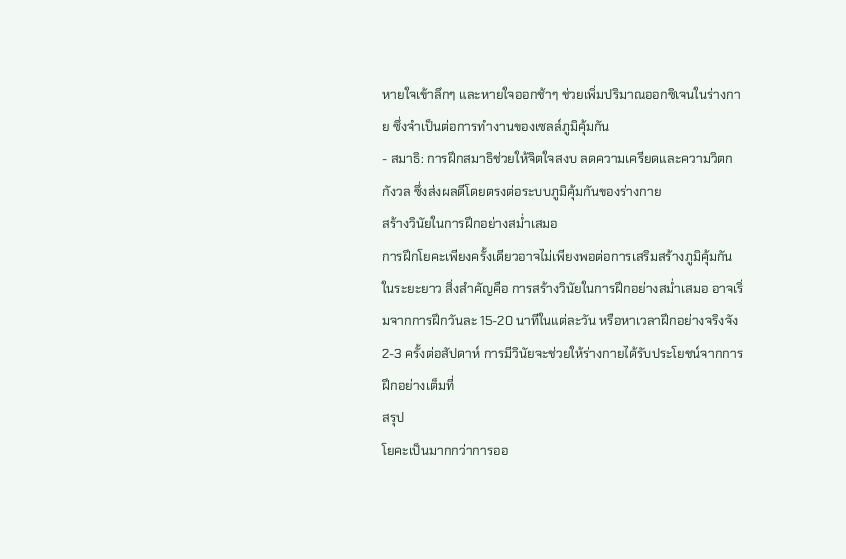หายใจเข้าลึกๆ และหายใจออกช้าๆ ช่วยเพิ่มปริมาณออกซิเจนในร่างกาย ซึ่งจำเป็นต่อการทำงานของเซลล์ภูมิคุ้มกัน
- สมาธิ: การฝึกสมาธิช่วยให้จิตใจสงบ ลดความเครียดและความวิตกกังวล ซึ่งส่งผลดีโดยตรงต่อระบบภูมิคุ้มกันของร่างกาย
สร้างวินัยในการฝึกอย่างสม่ำเสมอ
การฝึกโยคะเพียงครั้งเดียวอาจไม่เพียงพอต่อการเสริมสร้างภูมิคุ้มกันในระยะยาว สิ่งสำคัญคือ การสร้างวินัยในการฝึกอย่างสม่ำเสมอ อาจเริ่มจากการฝึกวันละ 15-20 นาทีในแต่ละวัน หรือหาเวลาฝึกอย่างจริงจัง 2-3 ครั้งต่อสัปดาห์ การมีวินัยจะช่วยให้ร่างกายได้รับประโยชน์จากการฝึกอย่างเต็มที่
สรุป
โยคะเป็นมากกว่าการออ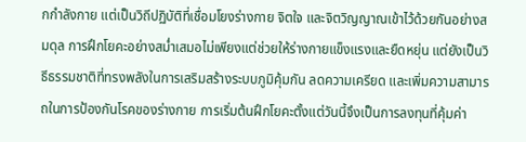กกำลังกาย แต่เป็นวิถีปฏิบัติที่เชื่อมโยงร่างกาย จิตใจ และจิตวิญญาณเข้าไว้ด้วยกันอย่างสมดุล การฝึกโยคะอย่างสม่ำเสมอไม่เพียงแต่ช่วยให้ร่างกายแข็งแรงและยืดหยุ่น แต่ยังเป็นวิธีธรรมชาติที่ทรงพลังในการเสริมสร้างระบบภูมิคุ้มกัน ลดความเครียด และเพิ่มความสามารถในการป้องกันโรคของร่างกาย การเริ่มต้นฝึกโยคะตั้งแต่วันนี้จึงเป็นการลงทุนที่คุ้มค่า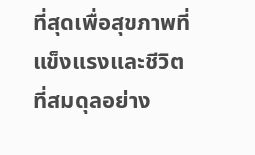ที่สุดเพื่อสุขภาพที่แข็งแรงและชีวิตที่สมดุลอย่าง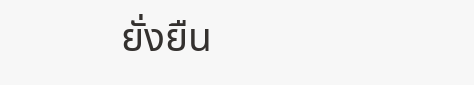ยั่งยืน